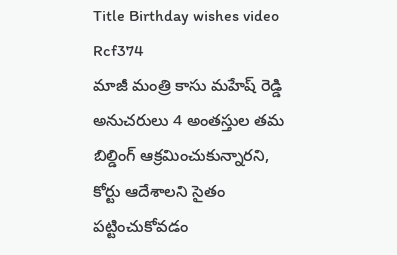Title Birthday wishes video Rcf374
మాజీ మంత్రి కాసు మహేష్ రెడ్డి అనుచరులు 4 అంతస్తుల తమ బిల్డింగ్ ఆక్రమించుకున్నారని, కోర్టు ఆదేశాలని సైతం పట్టించుకోవడం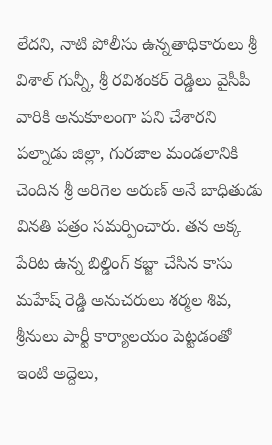లేదని, నాటి పోలీసు ఉన్నతాధికారులు శ్రీ విశాల్ గున్నీ, శ్రీ రవిశంకర్ రెడ్డిలు వైసీపీ వారికి అనుకూలంగా పని చేశారని పల్నాడు జిల్లా, గురజాల మండలానికి చెందిన శ్రీ అరిగెల అరుణ్ అనే బాధితుడు వినతి పత్రం సమర్పించారు. తన అక్క పేరిట ఉన్న బిల్డింగ్ కబ్జా చేసిన కాసు మహేష్ రెడ్డి అనుచరులు శర్మల శివ, శ్రీనులు పార్టీ కార్యాలయం పెట్టడంతో ఇంటి అద్దెలు,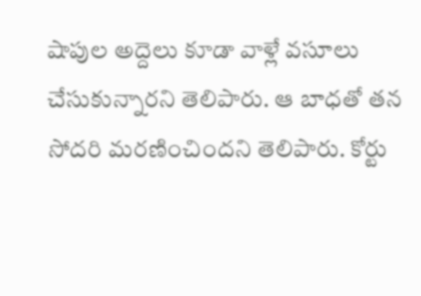షాపుల అద్దెలు కూడా వాళ్లే వసూలు చేసుకున్నారని తెలిపారు. ఆ బాధతో తన సోదరి మరణించిందని తెలిపారు. కోర్టు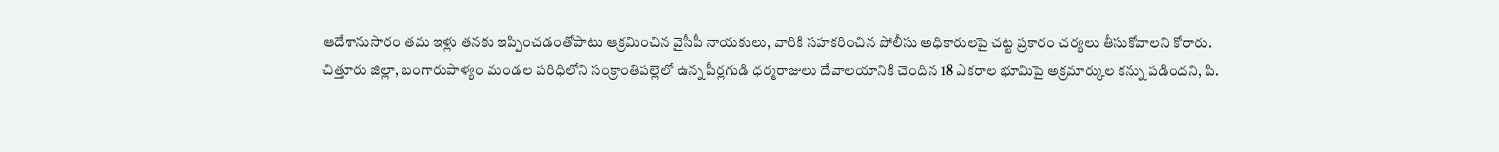ఆదేశానుసారం తమ ఇళ్లు తనకు ఇప్పించడంతోపాటు ఆక్రమించిన వైసీపీ నాయకులు, వారికి సహకరించిన పోలీసు అధికారులపై చట్ట ప్రకారం చర్యలు తీసుకోవాలని కోరారు.
చిత్తూరు జిల్లా, బంగారుపాళ్యం మండల పరిధిలోని సంక్రాంతిపల్లెలో ఉన్న పీర్లగుడి ధర్మరాజులు దేవాలయానికి చెందిన 18 ఎకరాల భూమిపై అక్రమార్కుల కన్ను పడిందని, పి.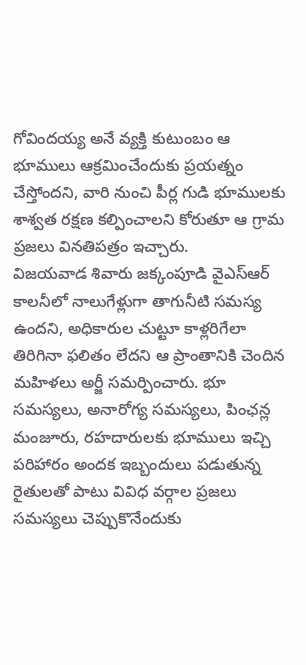గోవిందయ్య అనే వ్యక్తి కుటుంబం ఆ భూములు ఆక్రమించేందుకు ప్రయత్నం చేస్తోందని, వారి నుంచి పీర్ల గుడి భూములకు శాశ్వత రక్షణ కల్పించాలని కోరుతూ ఆ గ్రామ ప్రజలు వినతిపత్రం ఇచ్చారు.
విజయవాడ శివారు జక్కంపూడి వైఎస్ఆర్ కాలనీలో నాలుగేళ్లుగా తాగునీటి సమస్య ఉందని, అధికారుల చుట్టూ కాళ్లరిగేలా తిరిగినా ఫలితం లేదని ఆ ప్రాంతానికి చెందిన మహిళలు అర్జీ సమర్పించారు. భూ సమస్యలు, అనారోగ్య సమస్యలు, పింఛన్ల మంజూరు, రహదారులకు భూములు ఇచ్చి పరిహారం అందక ఇబ్బందులు పడుతున్న రైతులతో పాటు వివిధ వర్గాల ప్రజలు సమస్యలు చెప్పుకొనేందుకు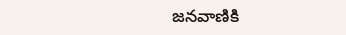జనవాణికి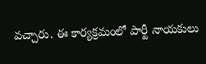వచ్చారు. ఈ కార్యక్రమంలో పార్టీ నాయకులు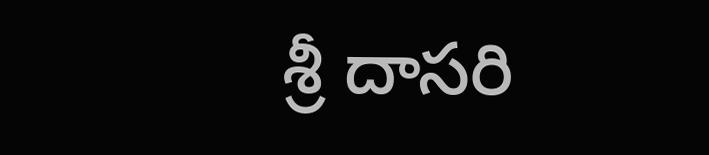శ్రీ దాసరి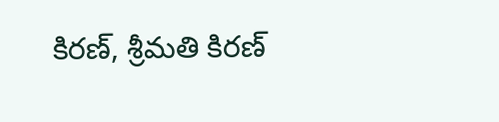కిరణ్, శ్రీమతి కిరణ్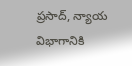ప్రసాద్, న్యాయ విభాగానికి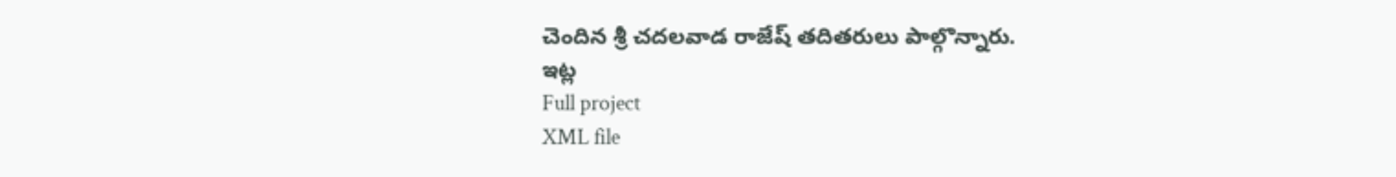చెందిన శ్రీ చదలవాడ రాజేష్ తదితరులు పాల్గొన్నారు.
ఇట్ల
Full project
XML file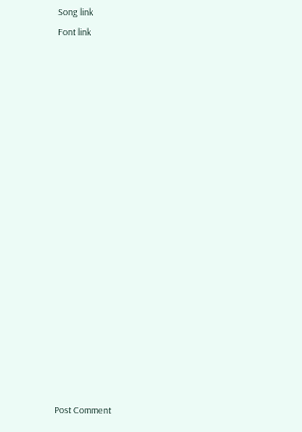Song link
Font link

















Post Comment